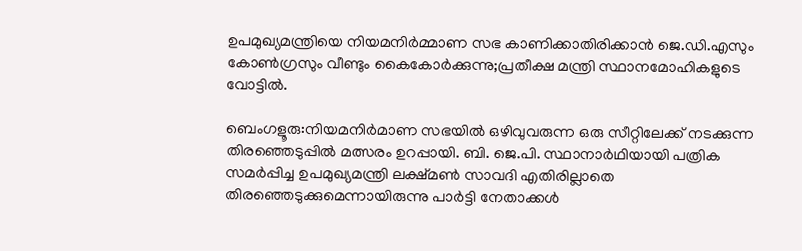ഉപമുഖ്യമന്ത്രിയെ നിയമനിർമ്മാണ സഭ കാണിക്കാതിരിക്കാൻ ജെ.ഡി.എസും കോൺഗ്രസും വീണ്ടും കൈകോർക്കുന്നു;പ്രതീക്ഷ മന്ത്രി സ്ഥാനമോഹികളുടെ വോട്ടിൽ.

ബെംഗളൂരു:നിയമനിർമാണ സഭയിൽ ഒഴിവുവരുന്ന ഒരു സീറ്റിലേക്ക് നടക്കുന്ന തിരഞ്ഞെടുപ്പിൽ മത്സരം ഉറപ്പായി. ബി. ജെ.പി. സ്ഥാനാർഥിയായി പത്രിക സമർപ്പിച്ച ഉപമുഖ്യമന്ത്രി ലക്ഷ്മൺ സാവദി എതിരില്ലാതെ തിരഞ്ഞെടുക്കുമെന്നായിരുന്നു പാർട്ടി നേതാക്കൾ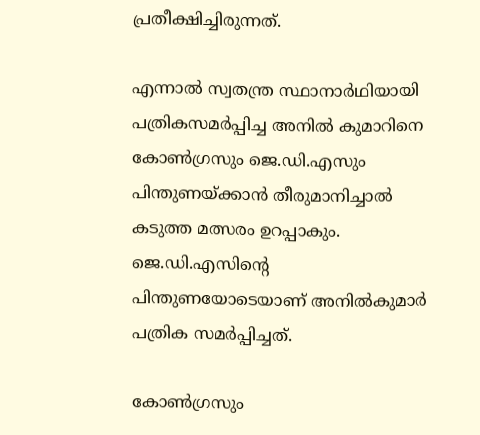പ്രതീക്ഷിച്ചിരുന്നത്.

എന്നാൽ സ്വതന്ത്ര സ്ഥാനാർഥിയായി പത്രികസമർപ്പിച്ച അനിൽ കുമാറിനെ കോൺഗ്രസും ജെ.ഡി.എസും പിന്തുണയ്ക്കാൻ തീരുമാനിച്ചാൽ കടുത്ത മത്സരം ഉറപ്പാകും. ജെ.ഡി.എസിന്റെ പിന്തുണയോടെയാണ് അനിൽകുമാർ പത്രിക സമർപ്പിച്ചത്.

കോൺഗ്രസും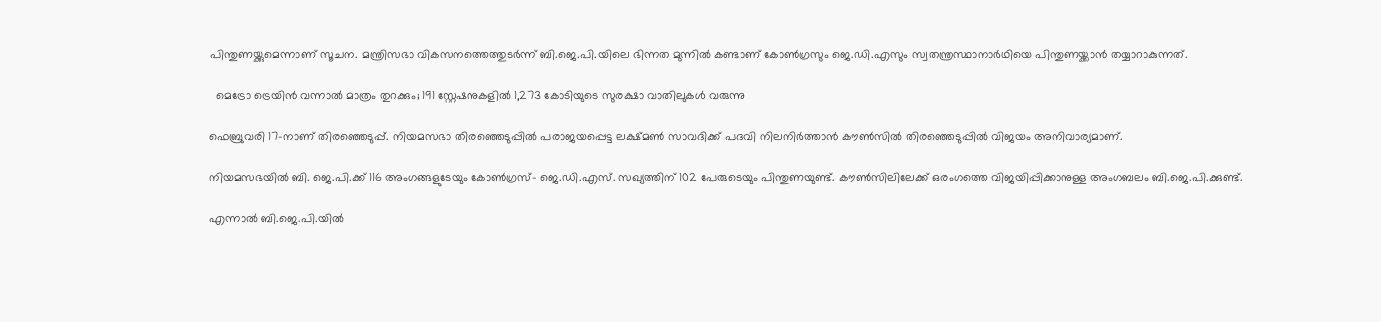പിന്തുണയ്ക്കുമെന്നാണ് സൂചന. മന്ത്രിസഭാ വികസനത്തെത്തുടർന്ന് ബി.ജെ.പി.യിലെ ഭിന്നത മുന്നിൽ കണ്ടാണ് കോൺഗ്രസും ജെ.ഡി.എസും സ്വതന്ത്രസ്ഥാനാർഥിയെ പിന്തുണയ്ക്കാൻ തയ്യാറാകുന്നത്.

  മെട്രോ ട്രെയിൻ വന്നാൽ മാത്രം തുറക്കും; 191 സ്റ്റേഷനുകളിൽ 1,273 കോടിയുടെ സുരക്ഷാ വാതിലുകൾ വരുന്നു

ഫെബ്രുവരി 17-നാണ് തിരഞ്ഞെടുപ്പ്. നിയമസഭാ തിരഞ്ഞെടുപ്പിൽ പരാജയപ്പെട്ട ലക്ഷ്മൺ സാവദിക്ക് പദവി നിലനിർത്താൻ കൗൺസിൽ തിരഞ്ഞെടുപ്പിൽ വിജയം അനിവാര്യമാണ്.

നിയമസഭയിൽ ബി. ജെ.പി.ക്ക് 116 അംഗങ്ങളുടേയും കോൺഗ്രസ്- ജെ.ഡി.എസ്. സഖ്യത്തിന് 102 പേരുടെയും പിന്തുണയുണ്ട്. കൗൺസിലിലേക്ക് ഒരംഗത്തെ വിജയിപ്പിക്കാനുള്ള അംഗബലം ബി.ജെ.പി.ക്കുണ്ട്.

എന്നാൽ ബി.ജെ.പി.യിൽ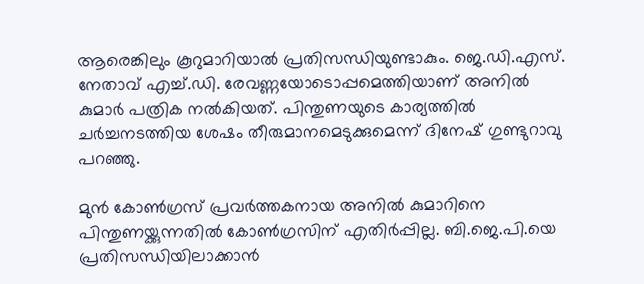ആരെങ്കിലും കൂറുമാറിയാൽ പ്രതിസന്ധിയുണ്ടാകും. ജെ.ഡി.എസ്. നേതാവ് എച്ച്.ഡി. രേവണ്ണയോടൊപ്പമെത്തിയാണ് അനിൽ കുമാർ പത്രിക നൽകിയത്. പിന്തുണയുടെ കാര്യത്തിൽ ചർച്ചനടത്തിയ ശേഷം തീരുമാനമെടുക്കുമെന്ന് ദിനേഷ് ഗുണ്ടുറാവു പറഞ്ഞു.

മുൻ കോൺഗ്രസ് പ്രവർത്തകനായ അനിൽ കുമാറിനെ പിന്തുണയ്ക്കുന്നതിൽ കോൺഗ്രസിന് എതിർപ്പില്ല. ബി.ജെ.പി.യെ പ്രതിസന്ധിയിലാക്കാൻ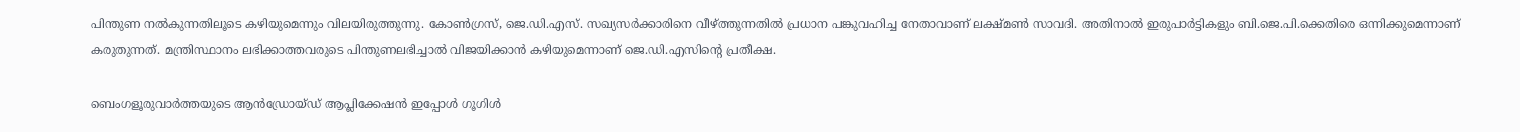പിന്തുണ നൽകുന്നതിലൂടെ കഴിയുമെന്നും വിലയിരുത്തുന്നു. കോൺഗ്രസ്, ജെ.ഡി.എസ്. സഖ്യസർക്കാരിനെ വീഴ്‌ത്തുന്നതിൽ പ്രധാന പങ്കുവഹിച്ച നേതാവാണ് ലക്ഷ്മൺ സാവദി. അതിനാൽ ഇരുപാർട്ടികളും ബി.ജെ.പി.ക്കെതിരെ ഒന്നിക്കുമെന്നാണ് കരുതുന്നത്. മന്ത്രിസ്ഥാനം ലഭിക്കാത്തവരുടെ പിന്തുണലഭിച്ചാൽ വിജയിക്കാൻ കഴിയുമെന്നാണ് ജെ.ഡി.എസിന്റെ പ്രതീക്ഷ.

ബെംഗളൂരുവാർത്തയുടെ ആൻഡ്രോയ്ഡ് ആപ്ലിക്കേഷൻ ഇപ്പോൾ ഗൂഗിൾ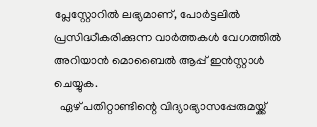പ്ലേസ്റ്റോറിൽ ലഭ്യമാണ്, പോർട്ടലിൽ പ്രസിദ്ധീകരിക്കുന്ന വാർത്തകൾ വേഗത്തിൽ അറിയാൻ മൊബൈൽ ആപ്പ് ഇൻസ്റ്റാൾ ചെയ്യുക.
  ഏഴ് പതിറ്റാണ്ടിന്റെ വിദ്യാഭ്യാസപ്പേരുമയ്ക്ക്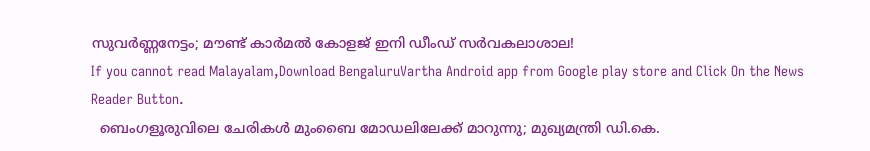സുവർണ്ണനേട്ടം; മൗണ്ട് കാർമൽ കോളജ് ഇനി ഡീംഡ് സർവകലാശാല!
If you cannot read Malayalam,Download BengaluruVartha Android app from Google play store and Click On the News Reader Button.
  ബെംഗളൂരുവിലെ ചേരികൾ മുംബൈ മോഡലിലേക്ക് മാറുന്നു; മുഖ്യമന്ത്രി ഡി.കെ.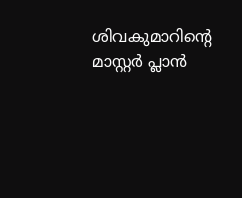ശിവകുമാറിന്റെ മാസ്റ്റർ പ്ലാൻ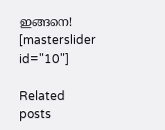ഇങ്ങനെ!
[masterslider id="10"]

Related posts